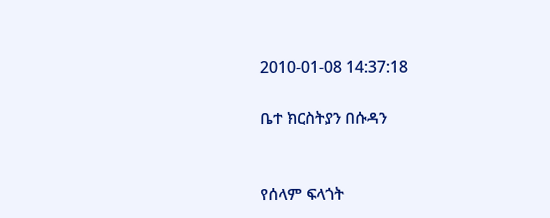2010-01-08 14:37:18

ቤተ ክርስትያን በሱዳን


የሰላም ፍላጎት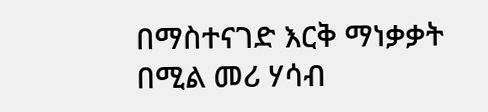በማስተናገድ እርቅ ማነቃቃት በሚል መሪ ሃሳብ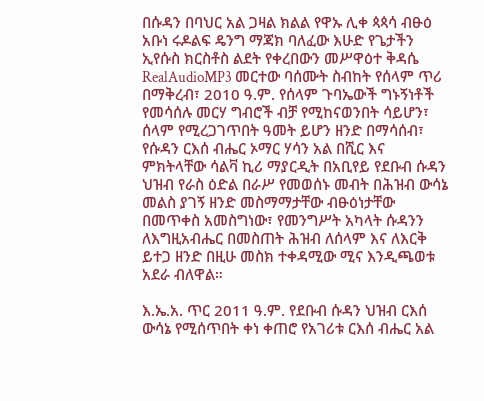በሱዳን በባህር አል ጋዛል ክልል የዋኡ ሊቀ ጳጳሳ ብፁዕ አቡነ ሩዶልፍ ዴንግ ማጃክ ባለፈው እሁድ የጌታችን ኢየሱስ ክርስቶስ ልደት የቀረበውን መሥዋዕተ ቅዳሴ RealAudioMP3 መርተው ባሰሙት ስብከት የሰላም ጥሪ በማቅረብ፣ 2010 ዓ.ም. የሰላም ጉባኤውች ግኑኝነቶች የመሳሰሉ መርሃ ግብሮች ብቻ የሚከናወንበት ሳይሆን፣ ሰላም የሚረጋገጥበት ዓመት ይሆን ዘንድ በማሳሰብ፣ የሱዳን ርእሰ ብሔር ኦማር ሃሳን አል በሺር እና ምክትላቸው ሳልቫ ኪሪ ማያርዲት በአቢየይ የደቡብ ሱዳን ህዝብ የራስ ዕድል በራሥ የመወሰኑ መብት በሕዝብ ውሳኔ መልስ ያገኝ ዘንድ መስማማታቸው ብፁዕነታቸው በመጥቀስ አመስግነው፣ የመንግሥት አካላት ሱዳንን ለእግዚአብሔር በመስጠት ሕዝብ ለሰላም እና ለእርቅ ይተጋ ዘንድ በዚሁ መስክ ተቀዳሚው ሚና እንዲጫወቱ አደራ ብለዋል።

እ.ኤ.አ. ጥር 2011 ዓ.ም. የደቡብ ሱዳን ህዝብ ርእሰ ውሳኔ የሚሰጥበት ቀነ ቀጠሮ የአገሪቱ ርእሰ ብሔር አል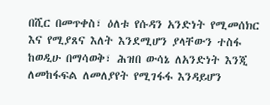በሺር በመጥቀስ፣ ዕለቱ የሱዳን አንድነት የሚመሰክር እና የሚያጸና እለት እንደሚሆን ያላቸውን ተስፋ ከወዲሁ በማሳወቅ፣ ሕዝበ ውሳኔ ለአንድነት እንጂ ለመከፋፍል ለመለያየት የሚገፋፋ እንዳይሆን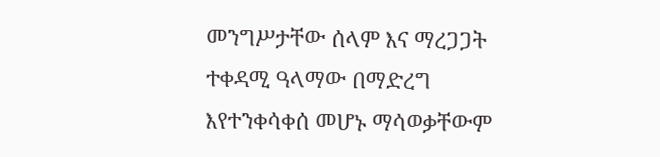መንግሥታቸው ሰላም እና ማረጋጋት ተቀዳሚ ዓላማው በማድረግ እየተንቀሳቀሰ መሆኑ ማሳወቃቸውም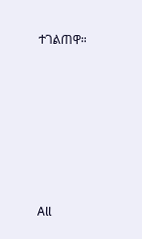ተገልጠዋ።







All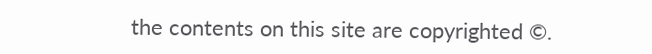the contents on this site are copyrighted ©.